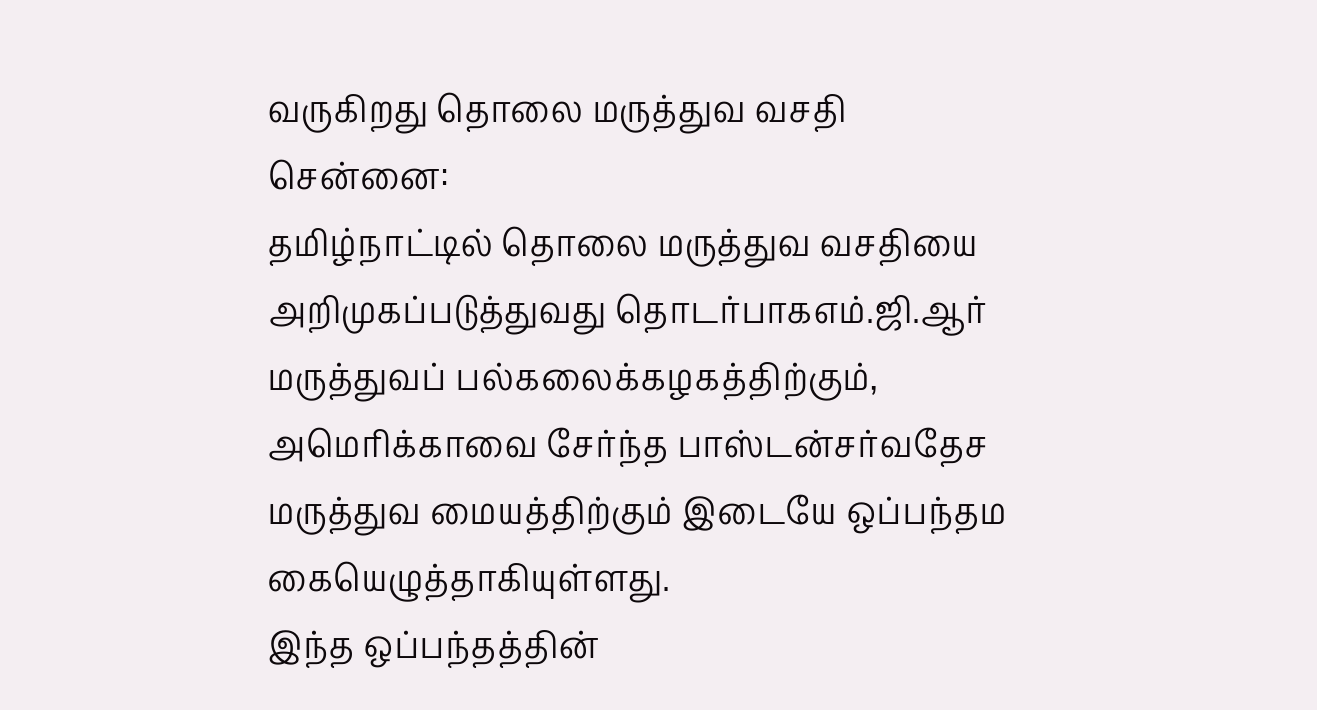வருகிறது தொலை மருத்துவ வசதி
சென்னை:
தமிழ்நாட்டில் தொலை மருத்துவ வசதியை அறிமுகப்படுத்துவது தொடர்பாகஎம்.ஜி.ஆர் மருத்துவப் பல்கலைக்கழகத்திற்கும், அமெரிக்காவை சேர்ந்த பாஸ்டன்சர்வதேச மருத்துவ மையத்திற்கும் இடையே ஒப்பந்தம கையெழுத்தாகியுள்ளது.
இந்த ஒப்பந்தத்தின்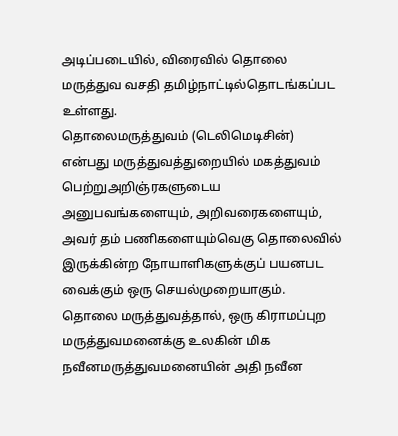அடிப்படையில், விரைவில் தொலை மருத்துவ வசதி தமிழ்நாட்டில்தொடங்கப்பட உள்ளது.
தொலைமருத்துவம் (டெலிமெடிசின்) என்பது மருத்துவத்துறையில் மகத்துவம் பெற்றுஅறிஞ்ரகளுடைய அனுபவங்களையும், அறிவரைகளையும், அவர் தம் பணிகளையும்வெகு தொலைவில் இருக்கின்ற நோயாளிகளுக்குப் பயனபட வைக்கும் ஒரு செயல்முறையாகும்.
தொலை மருத்துவத்தால், ஒரு கிராமப்புற மருத்துவமனைக்கு உலகின் மிக நவீனமருத்துவமனையின் அதி நவீன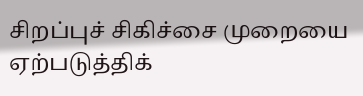சிறப்புச் சிகிச்சை முறையை ஏற்படுத்திக்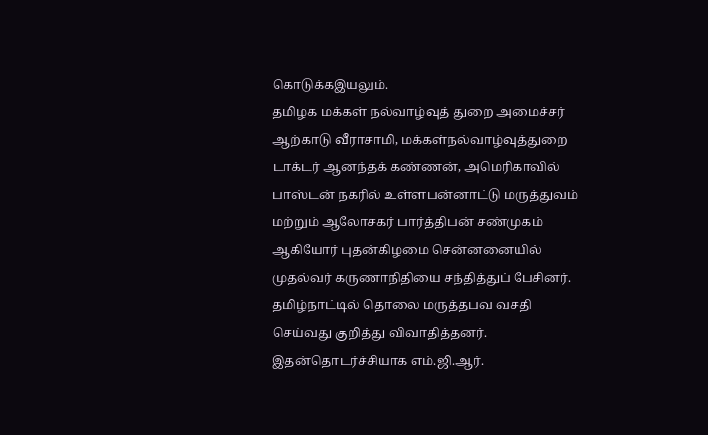கொடுக்கஇயலும்.
தமிழக மக்கள் நல்வாழ்வுத் துறை அமைச்சர் ஆற்காடு வீராசாமி, மக்கள்நல்வாழ்வுத்துறை டாக்டர் ஆனந்தக் கண்ணன், அமெரிகாவில் பாஸ்டன் நகரில் உள்ளபன்னாட்டு மருத்துவம் மற்றும் ஆலோசகர் பார்த்திபன் சண்முகம் ஆகியோர் புதன்கிழமை சென்னனையில் முதல்வர் கருணாநிதியை சந்தித்துப் பேசினர்.
தமிழ்நாட்டில் தொலை மருத்தபவ வசதி செய்வது குறித்து விவாதித்தனர். இதன்தொடர்ச்சியாக எம்.ஜி.ஆர்.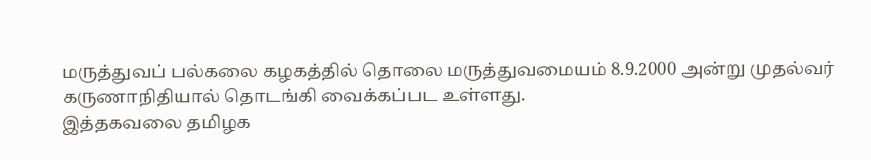மருத்துவப் பல்கலை கழகத்தில் தொலை மருத்துவமையம் 8.9.2000 அன்று முதல்வர் கருணாநிதியால் தொடங்கி வைக்கப்பட உள்ளது.
இத்தகவலை தமிழக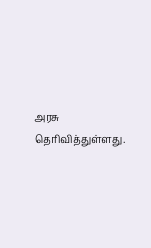அரசு தெரிவித்துள்ளது.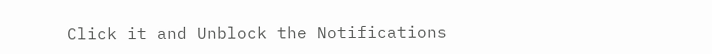Click it and Unblock the Notifications